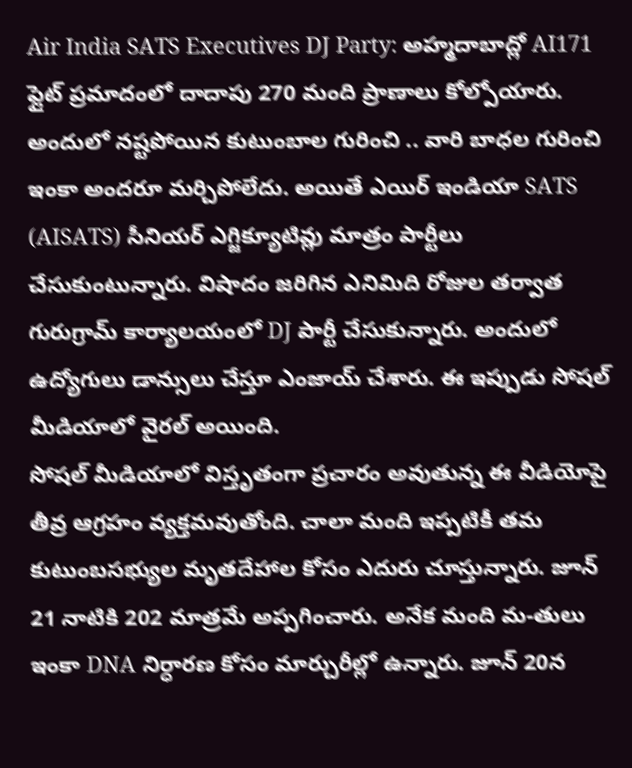Air India SATS Executives DJ Party: అహ్మదాబాద్లో AI171 ఫ్లైట్ ప్రమాదంలో దాదాపు 270 మంది ప్రాణాలు కోల్పోయారు. అందులో నష్టపోయిన కుటుంబాల గురించి .. వారి బాధల గురించి ఇంకా అందరూ మర్చిపోలేదు. అయితే ఎయిర్ ఇండియా SATS (AISATS) సీనియర్ ఎగ్జిక్యూటివ్లు మాత్రం పార్టీలు చేసుకుంటున్నారు. విషాదం జరిగిన ఎనిమిది రోజుల తర్వాత గురుగ్రామ్ కార్యాలయంలో DJ పార్టీ చేసుకున్నారు. అందులో ఉద్యోగులు డాన్సులు చేస్తూ ఎంజాయ్ చేశారు. ఈ ఇప్పుడు సోషల్ మీడియాలో వైరల్ అయింది.
సోషల్ మీడియాలో విస్తృతంగా ప్రచారం అవుతున్న ఈ వీడియోపై తీవ్ర ఆగ్రహం వ్యక్తమవుతోంది. చాలా మంది ఇప్పటికీ తమ కుటుంబసభ్యుల మృతదేహాల కోసం ఎదురు చూస్తున్నారు. జూన్ 21 నాటికి 202 మాత్రమే అప్పగించారు. అనేక మంది మ-తులు ఇంకా DNA నిర్ధారణ కోసం మార్చురీల్లో ఉన్నారు. జూన్ 20న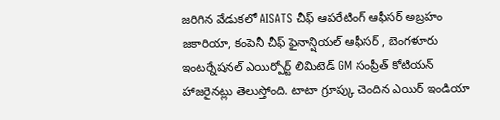జరిగిన వేడుకలో AISATS చీఫ్ ఆపరేటింగ్ ఆఫీసర్ అబ్రహం జకారియా, కంపెనీ చీఫ్ ఫైనాన్షియల్ ఆఫీసర్ , బెంగళూరు ఇంటర్నేషనల్ ఎయిర్పోర్ట్ లిమిటెడ్ GM సంప్రీత్ కోటియన్ హాజరైనట్లు తెలుస్తోంది. టాటా గ్రూప్కు చెందిన ఎయిర్ ఇండియా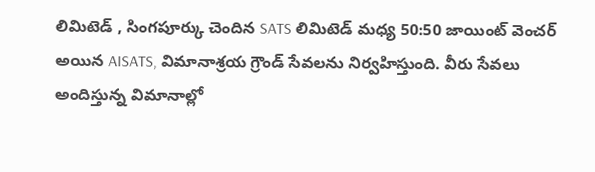లిమిటెడ్ , సింగపూర్కు చెందిన SATS లిమిటెడ్ మధ్య 50:50 జాయింట్ వెంచర్ అయిన AISATS, విమానాశ్రయ గ్రౌండ్ సేవలను నిర్వహిస్తుంది. వీరు సేవలు అందిస్తున్న విమానాల్లో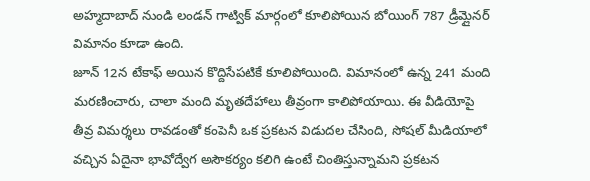అహ్మదాబాద్ నుండి లండన్ గాట్విక్ మార్గంలో కూలిపోయిన బోయింగ్ 787 డ్రీమ్లైనర్ విమానం కూడా ఉంది.
జూన్ 12న టేకాఫ్ అయిన కొద్దిసేపటికే కూలిపోయింది. విమానంలో ఉన్న 241 మంది మరణించారు, చాలా మంది మృతదేహాలు తీవ్రంగా కాలిపోయాయి. ఈ వీడియోపై తీవ్ర విమర్శలు రావడంతో కంపెనీ ఒక ప్రకటన విడుదల చేసింది, సోషల్ మీడియాలో వచ్చిన ఏదైనా భావోద్వేగ అసౌకర్యం కలిగి ఉంటే చింతిస్తున్నామని ప్రకటన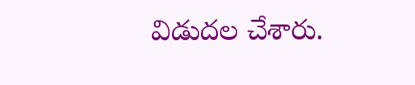విడుదల చేశారు.